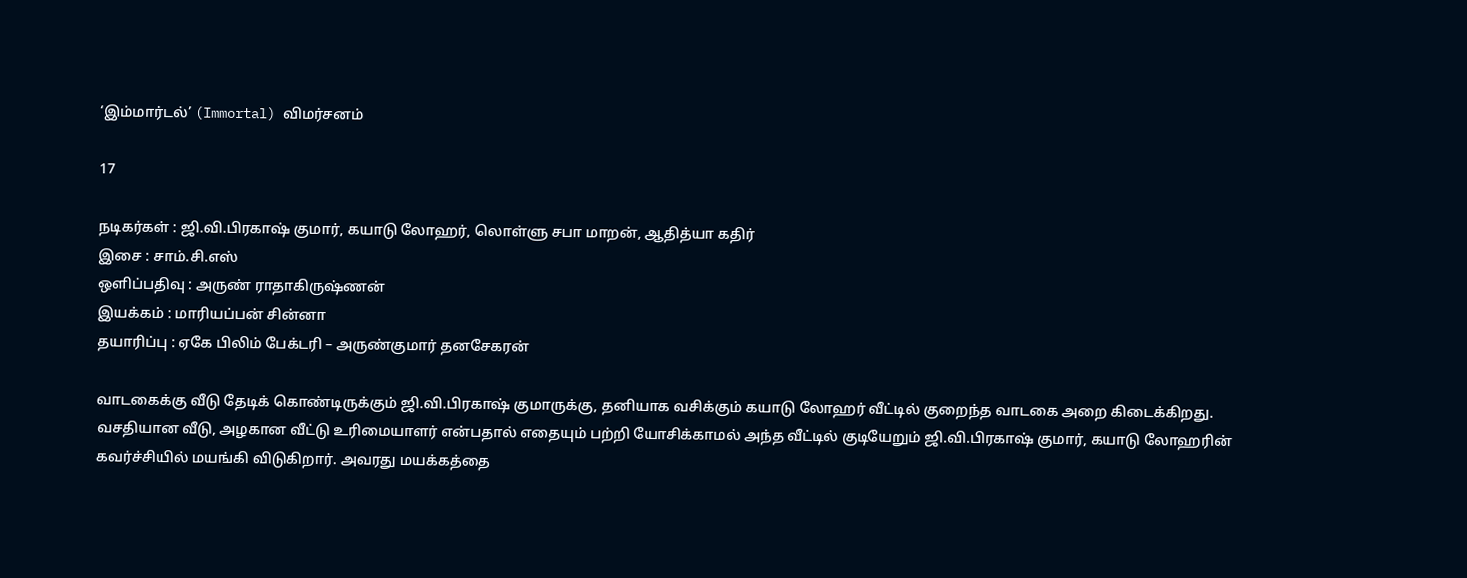‘இம்மார்டல்’ (Immortal) விமர்சனம்

17

நடிகர்கள் : ஜி.வி.பிரகாஷ் குமார், கயாடு லோஹர், லொள்ளு சபா மாறன், ஆதித்யா கதிர்
இசை : சாம்.சி.எஸ்
ஒளிப்பதிவு : அருண் ராதாகிருஷ்ணன்
இயக்கம் : மாரியப்பன் சின்னா
தயாரிப்பு : ஏகே பிலிம் பேக்டரி – அருண்குமார் தனசேகரன்

வாடகைக்கு வீடு தேடிக் கொண்டிருக்கும் ஜி.வி.பிரகாஷ் குமாருக்கு, தனியாக வசிக்கும் கயாடு லோஹர் வீட்டில் குறைந்த வாடகை அறை கிடைக்கிறது. வசதியான வீடு, அழகான வீட்டு உரிமையாளர் என்பதால் எதையும் பற்றி யோசிக்காமல் அந்த வீட்டில் குடியேறும் ஜி.வி.பிரகாஷ் குமார், கயாடு லோஹரின் கவர்ச்சியில் மயங்கி விடுகிறார். அவரது மயக்கத்தை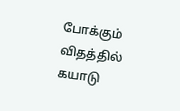போக்கும் விதத்தில் கயாடு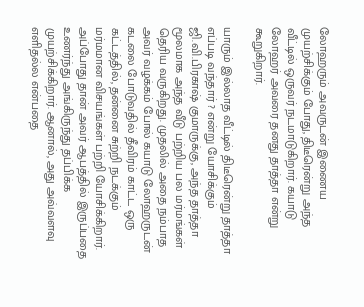லோஹரும் அவருடன் இணைய முயற்சிக்கும் போது, திடீரென்று அந்த வீட்டில் ஒருவர் நடமாடுகிறார். கயாடு லோஹர் அவரை தனது தாத்தா என்று கூறுகிறார்.

யாரும் இல்லாத வீட்டில் திடீரென்று தாத்தா எப்படி வந்தார் ? என்று யோசிக்கும் ஜி.வி.பிரகாஷ் குமாருக்கு, அந்த தாத்தா மூலமாக அந்த வீடு பற்றிய பல மர்மங்கள் தெரிய வருகிறது. முதலில் அதை நம்பாத அவர் வழக்கம் போல் கயாடு லோஹருடன் கடலை போடுவதில் தீவிரம் காட்ட ஒரு கட்டத்தில், தன்னை சுற்றி நடக்கும் மர்மமான விசயங்கள் பற்றி யோசிக்கிறார். அப்போது தான் அவர் ஆபத்தில் இருப்பதை உணர்ந்து அங்கிருந்து தப்பிக்க முயற்சிக்கிறார். ஆனால், அது அவ்வளவு எளிதல்ல என்பதை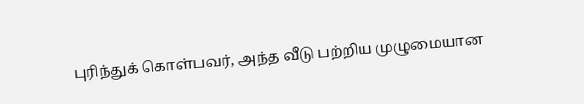புரிந்துக் கொள்பவர், அந்த வீடு பற்றிய முழுமையான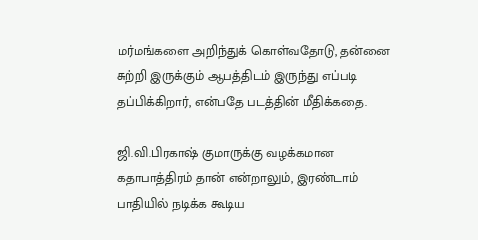மர்மங்களை அறிந்துக் கொள்வதோடு, தன்னை சுற்றி இருக்கும் ஆபத்திடம் இருந்து எப்படி தப்பிக்கிறார், என்பதே படத்தின் மீதிக்கதை.

ஜி.வி.பிரகாஷ் குமாருக்கு வழக்கமான கதாபாத்திரம் தான் என்றாலும், இரண்டாம் பாதியில் நடிக்க கூடிய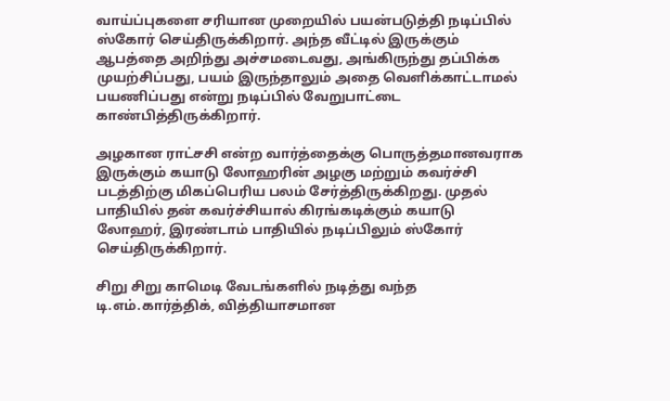வாய்ப்புகளை சரியான முறையில் பயன்படுத்தி நடிப்பில் ஸ்கோர் செய்திருக்கிறார். அந்த வீட்டில் இருக்கும் ஆபத்தை அறிந்து அச்சமடைவது, அங்கிருந்து தப்பிக்க முயற்சிப்பது, பயம் இருந்தாலும் அதை வெளிக்காட்டாமல் பயணிப்பது என்று நடிப்பில் வேறுபாட்டை காண்பித்திருக்கிறார்.

அழகான ராட்சசி என்ற வார்த்தைக்கு பொருத்தமானவராக இருக்கும் கயாடு லோஹரின் அழகு மற்றும் கவர்ச்சி படத்திற்கு மிகப்பெரிய பலம் சேர்த்திருக்கிறது. முதல் பாதியில் தன் கவர்ச்சியால் கிரங்கடிக்கும் கயாடு லோஹர், இரண்டாம் பாதியில் நடிப்பிலும் ஸ்கோர் செய்திருக்கிறார்.

சிறு சிறு காமெடி வேடங்களில் நடித்து வந்த டி.எம்.கார்த்திக், வித்தியாசமான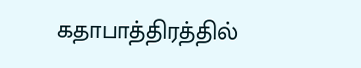கதாபாத்திரத்தில்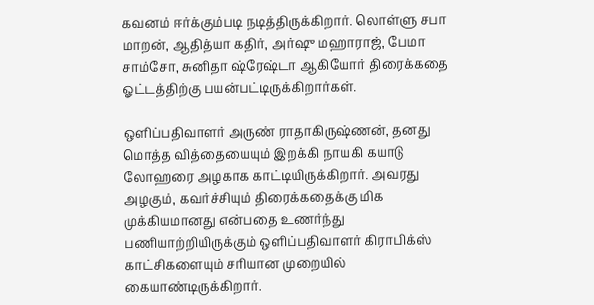கவனம் ஈர்க்கும்படி நடித்திருக்கிறார். லொள்ளு சபா மாறன், ஆதித்யா கதிர், அர்ஷு மஹாராஜ், பேமா சாம்சோ, சுனிதா ஷ்ரேஷ்டா ஆகியோர் திரைக்கதை ஓட்டத்திற்கு பயன்பட்டிருக்கிறார்கள்.

ஒளிப்பதிவாளர் அருண் ராதாகிருஷ்ணன், தனது மொத்த வித்தையையும் இறக்கி நாயகி கயாடு லோஹரை அழகாக காட்டியிருக்கிறார். அவரது அழகும், கவர்ச்சியும் திரைக்கதைக்கு மிக முக்கியமானது என்பதை உணர்ந்து பணியாற்றியிருக்கும் ஒளிப்பதிவாளர் கிராபிக்ஸ் காட்சிகளையும் சரியான முறையில் கையாண்டிருக்கிறார்.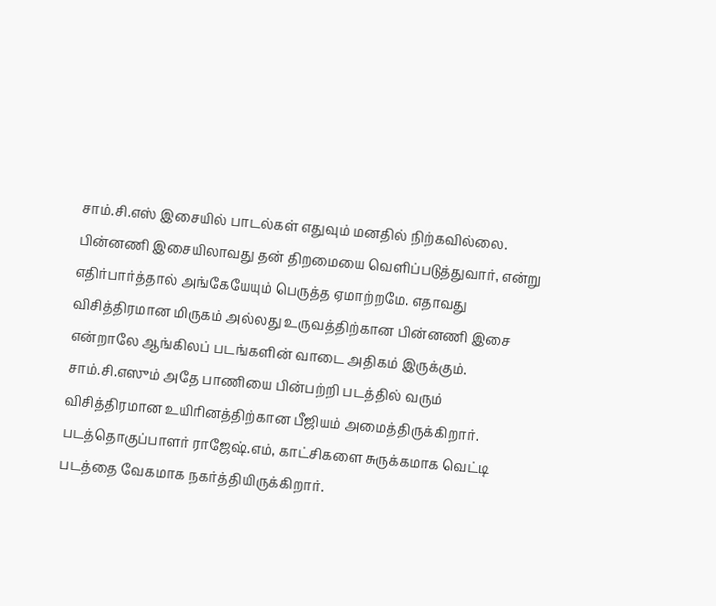சாம்.சி.எஸ் இசையில் பாடல்கள் எதுவும் மனதில் நிற்கவில்லை. பின்னணி இசையிலாவது தன் திறமையை வெளிப்படுத்துவார், என்று எதிர்பார்த்தால் அங்கேயேயும் பெருத்த ஏமாற்றமே. எதாவது விசித்திரமான மிருகம் அல்லது உருவத்திற்கான பின்னணி இசை என்றாலே ஆங்கிலப் படங்களின் வாடை அதிகம் இருக்கும். சாம்.சி.எஸும் அதே பாணியை பின்பற்றி படத்தில் வரும் விசித்திரமான உயிரினத்திற்கான பீஜியம் அமைத்திருக்கிறார். படத்தொகுப்பாளர் ராஜேஷ்.எம், காட்சிகளை சுருக்கமாக வெட்டி படத்தை வேகமாக நகர்த்தியிருக்கிறார்.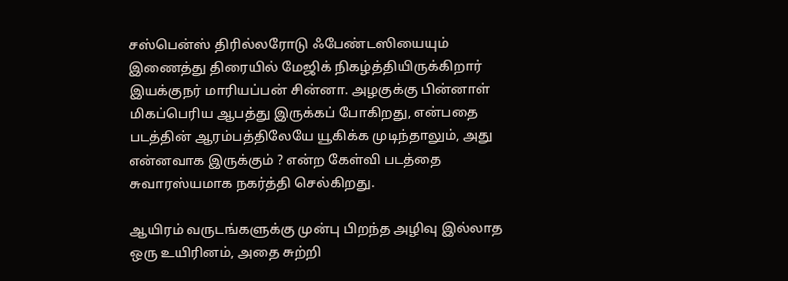சஸ்பென்ஸ் திரில்லரோடு ஃபேண்டஸியையும் இணைத்து திரையில் மேஜிக் நிகழ்த்தியிருக்கிறார் இயக்குநர் மாரியப்பன் சின்னா. அழகுக்கு பின்னாள் மிகப்பெரிய ஆபத்து இருக்கப் போகிறது, என்பதை படத்தின் ஆரம்பத்திலேயே யூகிக்க முடிந்தாலும், அது என்னவாக இருக்கும் ? என்ற கேள்வி படத்தை சுவாரஸ்யமாக நகர்த்தி செல்கிறது.

ஆயிரம் வருடங்களுக்கு முன்பு பிறந்த அழிவு இல்லாத ஒரு உயிரினம், அதை சுற்றி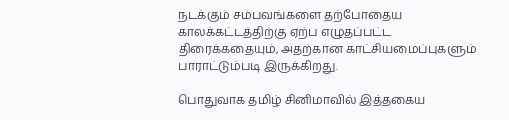நடக்கும் சம்பவங்களை தற்போதைய காலக்கட்டத்திற்கு ஏற்ப எழுதப்பட்ட திரைக்கதையும், அதற்கான காட்சியமைப்புகளும் பாராட்டும்படி இருக்கிறது.

பொதுவாக தமிழ் சினிமாவில் இத்தகைய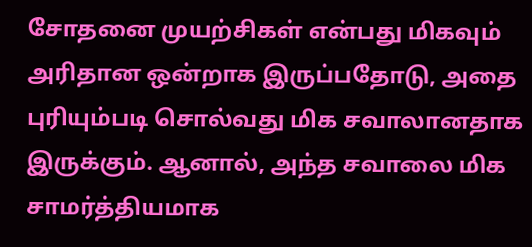சோதனை முயற்சிகள் என்பது மிகவும் அரிதான ஒன்றாக இருப்பதோடு, அதை புரியும்படி சொல்வது மிக சவாலானதாக இருக்கும். ஆனால், அந்த சவாலை மிக சாமர்த்தியமாக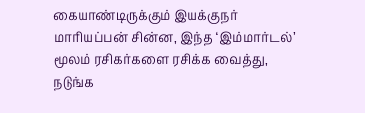கையாண்டிருக்கும் இயக்குநர் மாரியப்பன் சின்ன, இந்த ‘இம்மார்டல்’ மூலம் ரசிகர்களை ரசிக்க வைத்து, நடுங்க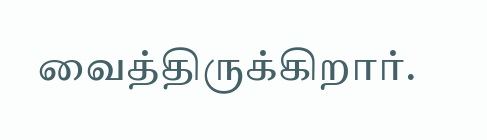வைத்திருக்கிறார்.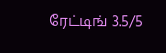ரேட்டிங் 3.5/5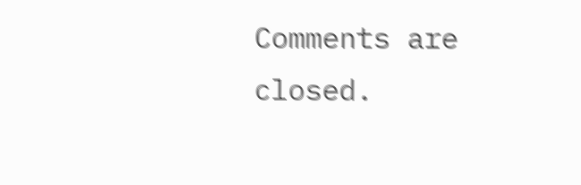Comments are closed.